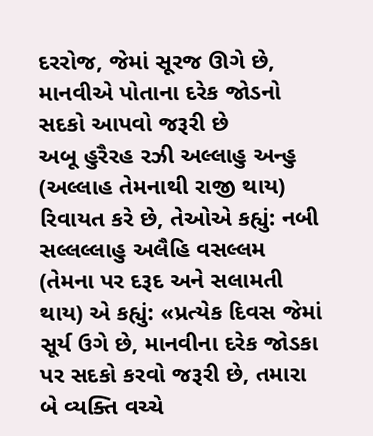દરરોજ, જેમાં સૂરજ ઊગે છે, માનવીએ પોતાના દરેક જોડનો સદકો આપવો જરૂરી છે
અબૂ હુરૈરહ રઝી અલ્લાહુ અન્હુ (અલ્લાહ તેમનાથી રાજી થાય) રિવાયત કરે છે, તેઓએ કહ્યું: નબી સલ્લલ્લાહુ અલૈહિ વસલ્લમ (તેમના પર દરૂદ અને સલામતી થાય) એ કહ્યું: «પ્રત્યેક દિવસ જેમાં સૂર્ય ઉગે છે, માનવીના દરેક જોડકા પર સદકો કરવો જરૂરી છે, તમારા બે વ્યક્તિ વચ્ચે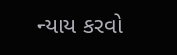ન્યાય કરવો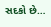સદકો છે…